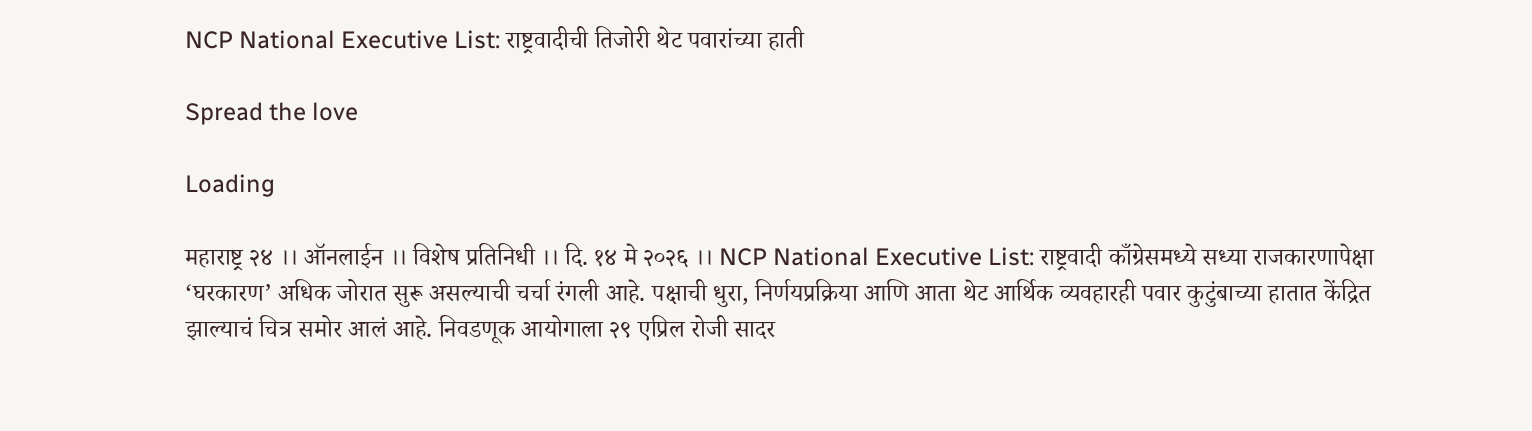NCP National Executive List: राष्ट्रवादीची तिजोरी थेट पवारांच्या हाती

Spread the love

Loading

महाराष्ट्र २४ ।। ऑनलाईन ।। विशेष प्रतिनिधी ।। दि. १४ मे २०२६ ।। NCP National Executive List: राष्ट्रवादी काँग्रेसमध्ये सध्या राजकारणापेक्षा ‘घरकारण’ अधिक जोरात सुरू असल्याची चर्चा रंगली आहे. पक्षाची धुरा, निर्णयप्रक्रिया आणि आता थेट आर्थिक व्यवहारही पवार कुटुंबाच्या हातात केंद्रित झाल्याचं चित्र समोर आलं आहे. निवडणूक आयोगाला २९ एप्रिल रोजी सादर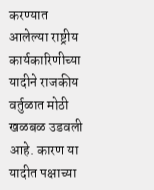करण्यात आलेल्या राष्ट्रीय कार्यकारिणीच्या यादीने राजकीय वर्तुळात मोठी खळबळ उडवली आहे. कारण या यादीत पक्षाच्या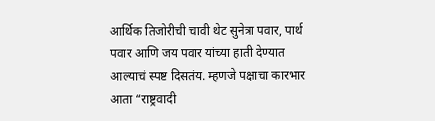आर्थिक तिजोरीची चावी थेट सुनेत्रा पवार, पार्थ पवार आणि जय पवार यांच्या हाती देण्यात आल्याचं स्पष्ट दिसतंय. म्हणजे पक्षाचा कारभार आता “राष्ट्रवादी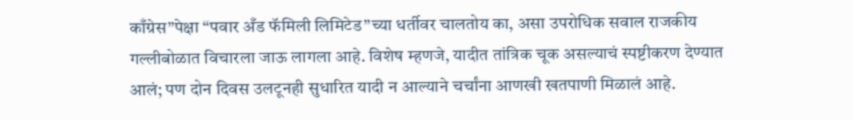काँग्रेस”पेक्षा “पवार अँड फॅमिली लिमिटेड”च्या धर्तीवर चालतोय का, असा उपरोधिक सवाल राजकीय गल्लीबोळात विचारला जाऊ लागला आहे. विशेष म्हणजे, यादीत तांत्रिक चूक असल्याचं स्पष्टीकरण देण्यात आलं; पण दोन दिवस उलटूनही सुधारित यादी न आल्याने चर्चांना आणखी खतपाणी मिळालं आहे.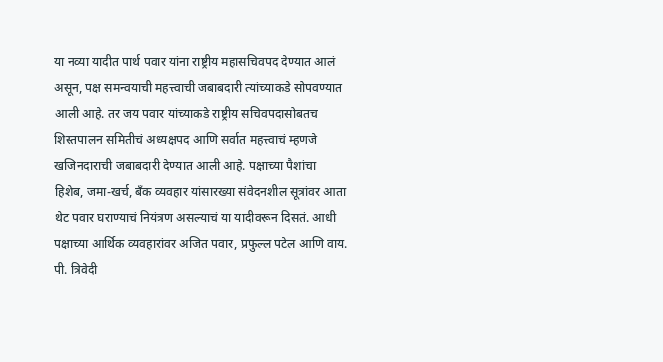या नव्या यादीत पार्थ पवार यांना राष्ट्रीय महासचिवपद देण्यात आलं असून, पक्ष समन्वयाची महत्त्वाची जबाबदारी त्यांच्याकडे सोपवण्यात आली आहे. तर जय पवार यांच्याकडे राष्ट्रीय सचिवपदासोबतच शिस्तपालन समितीचं अध्यक्षपद आणि सर्वात महत्त्वाचं म्हणजे खजिनदाराची जबाबदारी देण्यात आली आहे. पक्षाच्या पैशांचा हिशेब, जमा-खर्च, बँक व्यवहार यांसारख्या संवेदनशील सूत्रांवर आता थेट पवार घराण्याचं नियंत्रण असल्याचं या यादीवरून दिसतं. आधी पक्षाच्या आर्थिक व्यवहारांवर अजित पवार, प्रफुल्ल पटेल आणि वाय. पी. त्रिवेदी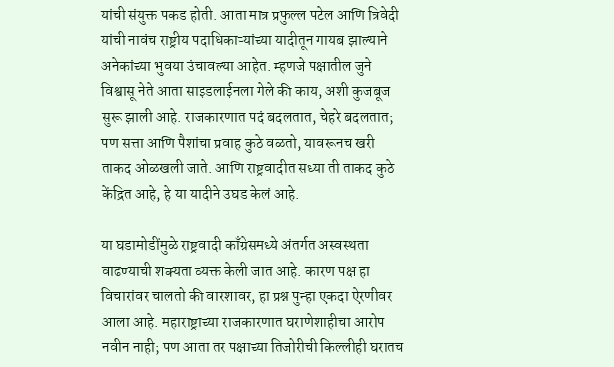यांची संयुक्त पकड होती. आता मात्र प्रफुल्ल पटेल आणि त्रिवेदी यांची नावंच राष्ट्रीय पदाधिकाऱ्यांच्या यादीतून गायब झाल्याने अनेकांच्या भुवया उंचावल्या आहेत. म्हणजे पक्षातील जुने विश्वासू नेते आता साइडलाईनला गेले की काय, अशी कुजबूज सुरू झाली आहे. राजकारणात पदं बदलतात, चेहरे बदलतात; पण सत्ता आणि पैशांचा प्रवाह कुठे वळतो, यावरूनच खरी ताकद ओळखली जाते. आणि राष्ट्रवादीत सध्या ती ताकद कुठे केंद्रित आहे, हे या यादीने उघड केलं आहे.

या घडामोडींमुळे राष्ट्रवादी काँग्रेसमध्ये अंतर्गत अस्वस्थता वाढण्याची शक्यता व्यक्त केली जात आहे. कारण पक्ष हा विचारांवर चालतो की वारशावर, हा प्रश्न पुन्हा एकदा ऐरणीवर आला आहे. महाराष्ट्राच्या राजकारणात घराणेशाहीचा आरोप नवीन नाही; पण आता तर पक्षाच्या तिजोरीची किल्लीही घरातच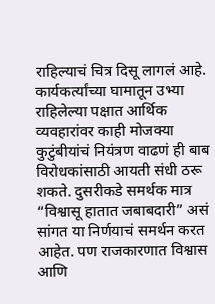राहिल्याचं चित्र दिसू लागलं आहे. कार्यकर्त्यांच्या घामातून उभ्या राहिलेल्या पक्षात आर्थिक व्यवहारांवर काही मोजक्या कुटुंबीयांचं नियंत्रण वाढणं ही बाब विरोधकांसाठी आयती संधी ठरू शकते. दुसरीकडे समर्थक मात्र “विश्वासू हातात जबाबदारी” असं सांगत या निर्णयाचं समर्थन करत आहेत. पण राजकारणात विश्वास आणि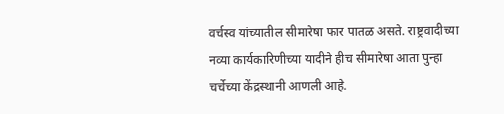वर्चस्व यांच्यातील सीमारेषा फार पातळ असते. राष्ट्रवादीच्या नव्या कार्यकारिणीच्या यादीने हीच सीमारेषा आता पुन्हा चर्चेच्या केंद्रस्थानी आणली आहे.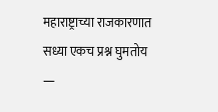महाराष्ट्राच्या राजकारणात सध्या एकच प्रश्न घुमतोय —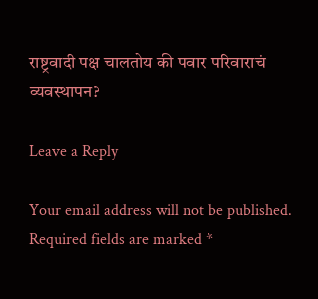राष्ट्रवादी पक्ष चालतोय की पवार परिवाराचं व्यवस्थापन?

Leave a Reply

Your email address will not be published. Required fields are marked *